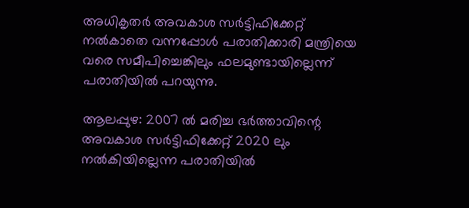അധികൃതര്‍ അവകാശ സര്‍ട്ടിഫിക്കേറ്റ് നല്‍കാതെ വന്നപ്പോള്‍ പരാതിക്കാരി മന്ത്രിയെ വരെ സമീപിച്ചെങ്കിലും ഫലമുണ്ടായില്ലെന്ന് പരാതിയില്‍ പറയുന്നു.

ആലപ്പുഴ: 2007 ല്‍ മരിച്ച ഭര്‍ത്താവിന്റെ അവകാശ സര്‍ട്ടിഫിക്കേറ്റ് 2020 ലും നല്‍കിയില്ലെന്ന പരാതിയില്‍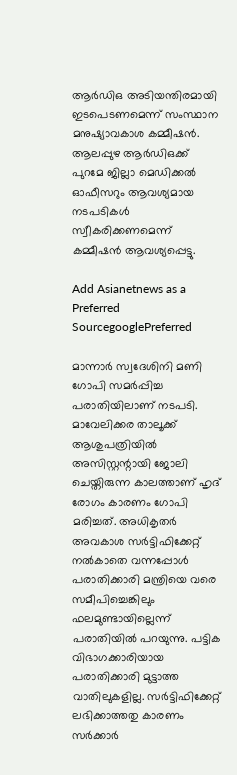ആര്‍ഡിഒ അടിയന്തിരമായി ഇടപെടണമെന്ന് സംസ്ഥാന മനുഷ്യാവകാശ കമ്മീഷന്‍. ആലപ്പുഴ ആര്‍ഡിഒക്ക് പുറമേ ജില്ലാ മെഡിക്കല്‍ ഓഫീസറും ആവശ്യമായ നടപടികള്‍ സ്വീകരിക്കണമെന്ന് കമ്മീഷന്‍ ആവശ്യപ്പെട്ടു.

Add Asianetnews as a Preferred SourcegooglePreferred

മാന്നാര്‍ സ്വദേശിനി മണി ഗോപി സമര്‍പ്പിച്ച പരാതിയിലാണ് നടപടി. മാവേലിക്കര താലൂക്ക് ആശുപത്രിയില്‍ അസിസ്റ്റന്റായി ജോലി ചെയ്തിരുന്ന കാലത്താണ് ഹൃദ് രോഗം കാരണം ഗോപി മരിച്ചത്. അധികൃതര്‍ അവകാശ സര്‍ട്ടിഫിക്കേറ്റ് നല്‍കാതെ വന്നപ്പോള്‍ പരാതിക്കാരി മന്ത്രിയെ വരെ സമീപിച്ചെങ്കിലും ഫലമുണ്ടായില്ലെന്ന് പരാതിയില്‍ പറയുന്നു. പട്ടിക വിഭാഗക്കാരിയായ പരാതിക്കാരി മുട്ടാത്ത വാതിലുകളില്ല. സര്‍ട്ടിഫിക്കേറ്റ് ലഭിക്കാത്തതു കാരണം സര്‍ക്കാര്‍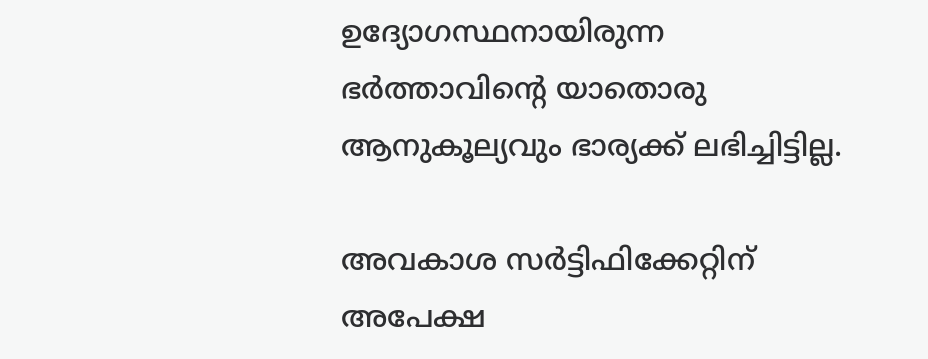ഉദ്യോഗസ്ഥനായിരുന്ന ഭര്‍ത്താവിന്റെ യാതൊരു ആനുകൂല്യവും ഭാര്യക്ക് ലഭിച്ചിട്ടില്ല.

അവകാശ സര്‍ട്ടിഫിക്കേറ്റിന് അപേക്ഷ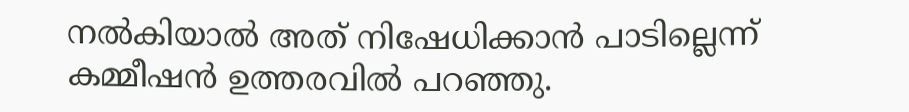നല്‍കിയാല്‍ അത് നിഷേധിക്കാന്‍ പാടില്ലെന്ന് കമ്മീഷന്‍ ഉത്തരവില്‍ പറഞ്ഞു.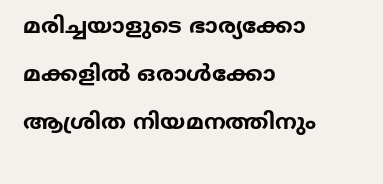മരിച്ചയാളുടെ ഭാര്യക്കോ മക്കളില്‍ ഒരാള്‍ക്കോ ആശ്രിത നിയമനത്തിനും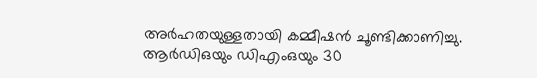അര്‍ഹതയുള്ളതായി കമ്മീഷന്‍ ചൂണ്ടിക്കാണിച്ചു. ആര്‍ഡിഒയും ഡിഎംഒയും 30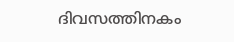ദിവസത്തിനകം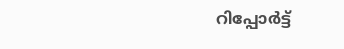റിപ്പോര്‍ട്ട്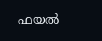ഫയല്‍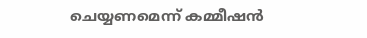ചെയ്യണമെന്ന് കമ്മീഷന്‍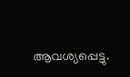ആവശ്യപ്പെട്ടു.